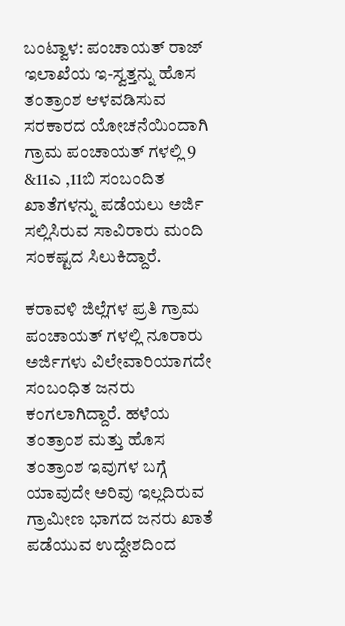ಬಂಟ್ವಾಳ: ಪಂಚಾಯತ್ ರಾಜ್ ಇಲಾಖೆಯ ಇ-ಸ್ವತ್ತನ್ನು ಹೊಸ ತಂತ್ರಾಂಶ ಆಳವಡಿಸುವ ಸರಕಾರದ ಯೋಚನೆಯಿಂದಾಗಿ ಗ್ರಾಮ ಪಂಚಾಯತ್ ಗಳಲ್ಲಿ 9 &11ಎ ,11ಬಿ ಸಂಬಂದಿತ ಖಾತೆಗಳನ್ನು ಪಡೆಯಲು ಅರ್ಜಿ ಸಲ್ಲಿಸಿರುವ ಸಾವಿರಾರು ಮಂದಿ ಸಂಕಷ್ಟದ ಸಿಲುಕಿದ್ದಾರೆ.

ಕರಾವಳಿ ಜಿಲ್ಲೆಗಳ ಪ್ರತಿ ಗ್ರಾಮ ಪಂಚಾಯತ್ ಗಳಲ್ಲಿ ನೂರಾರು ಅರ್ಜಿಗಳು ವಿಲೇವಾರಿಯಾಗದೇ ಸಂಬಂಧಿತ ಜನರು ಕಂಗಲಾಗಿದ್ದಾರೆ. ಹಳೆಯ ತಂತ್ರಾಂಶ ಮತ್ತು ಹೊಸ ತಂತ್ರಾಂಶ ಇವುಗಳ ಬಗ್ಗೆ ಯಾವುದೇ ಅರಿವು ಇಲ್ಲದಿರುವ ಗ್ರಾಮೀಣ ಭಾಗದ ಜನರು ಖಾತೆ ಪಡೆಯುವ ಉದ್ದೇಶದಿಂದ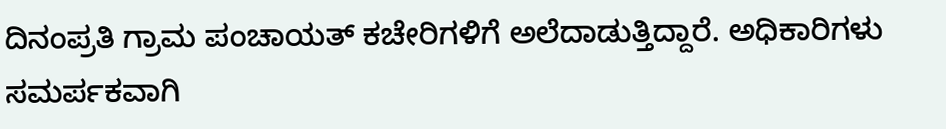ದಿನಂಪ್ರತಿ ಗ್ರಾಮ ಪಂಚಾಯತ್ ಕಚೇರಿಗಳಿಗೆ ಅಲೆದಾಡುತ್ತಿದ್ದಾರೆ. ಅಧಿಕಾರಿಗಳು ಸಮರ್ಪಕವಾಗಿ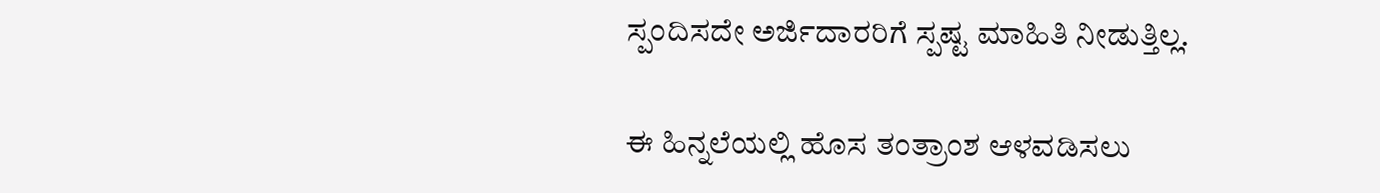ಸ್ಪಂದಿಸದೇ ಅರ್ಜಿದಾರರಿಗೆ ಸ್ಪಷ್ಟ ಮಾಹಿತಿ ನೀಡುತ್ತಿಲ್ಲ.

ಈ ಹಿನ್ನಲೆಯಲ್ಲಿ ಹೊಸ ತಂತ್ರಾಂಶ ಆಳವಡಿಸಲು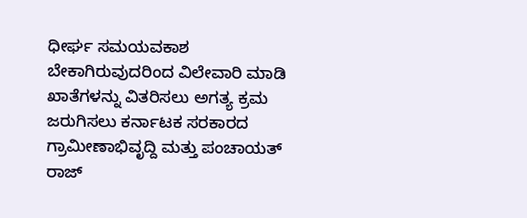ಧೀರ್ಘ ಸಮಯವಕಾಶ ಬೇಕಾಗಿರುವುದರಿಂದ ವಿಲೇವಾರಿ ಮಾಡಿ ಖಾತೆಗಳನ್ನು ವಿತರಿಸಲು ಅಗತ್ಯ ಕ್ರಮ ಜರುಗಿಸಲು ಕರ್ನಾಟಕ ಸರಕಾರದ ಗ್ರಾಮೀಣಾಭಿವೃದ್ದಿ ಮತ್ತು ಪಂಚಾಯತ್ ರಾಜ್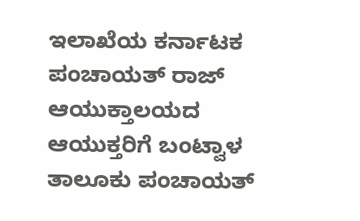ಇಲಾಖೆಯ ಕರ್ನಾಟಕ ಪಂಚಾಯತ್ ರಾಜ್ ಆಯುಕ್ತಾಲಯದ ಆಯುಕ್ತರಿಗೆ ಬಂಟ್ವಾಳ ತಾಲೂಕು ಪಂಚಾಯತ್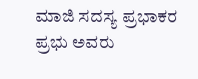ಮಾಜಿ ಸದಸ್ಯ ಪ್ರಭಾಕರ ಪ್ರಭು ಅವರು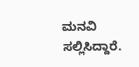ಮನವಿ ಸಲ್ಲಿಸಿದ್ದಾರೆ.